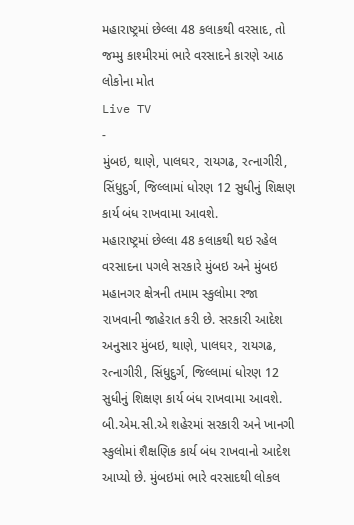મહારાષ્ટ્રમાં છેલ્લા 48 કલાકથી વરસાદ, તો જમ્મુ કાશ્મીરમાં ભારે વરસાદને કારણે આઠ લોકોના મોત
Live TV
-
મુંબઇ, થાણે, પાલઘર, રાયગઢ, રત્નાગીરી, સિંધુદુર્ગ, જિલ્લામાં ધોરણ 12 સુધીનું શિક્ષણ કાર્ય બંધ રાખવામા આવશે.
મહારાષ્ટ્રમાં છેલ્લા 48 કલાકથી થઇ રહેલ વરસાદના પગલે સરકારે મુંબઇ અને મુંબઇ મહાનગર ક્ષેત્રની તમામ સ્કુલોમા રજા રાખવાની જાહેરાત કરી છે. સરકારી આદેશ અનુસાર મુંબઇ, થાણે, પાલઘર, રાયગઢ, રત્નાગીરી, સિંધુદુર્ગ, જિલ્લામાં ધોરણ 12 સુધીનું શિક્ષણ કાર્ય બંધ રાખવામા આવશે. બી.એમ.સી.એ શહેરમાં સરકારી અને ખાનગી સ્કુલોમાં શૈક્ષણિક કાર્ય બંધ રાખવાનો આદેશ આપ્યો છે. મુંબઇમાં ભારે વરસાદથી લોકલ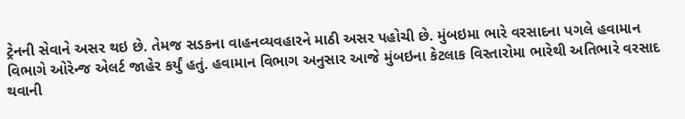ટ્રેનની સેવાને અસર થઇ છે. તેમજ સડકના વાહનવ્યવહારને માઠી અસર પહોચી છે. મુંબઇમા ભારે વરસાદના પગલે હવામાન વિભાગે ઓરેન્જ એલર્ટ જાહેર કર્યું હતું. હવામાન વિભાગ અનુસાર આજે મુંબઇના કેટલાક વિસ્તારોમા ભારેથી અતિભારે વરસાદ થવાની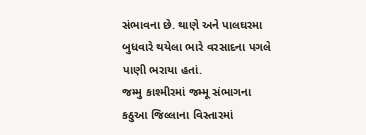સંભાવના છે. થાણે અને પાલઘરમા બુધવારે થયેલા ભારે વરસાદના પગલે પાણી ભરાયા હતાં.
જમ્મુ કાશ્મીરમાં જમ્મૂ સંભાગના કઠુઆ જિલ્લાના વિસ્તારમાં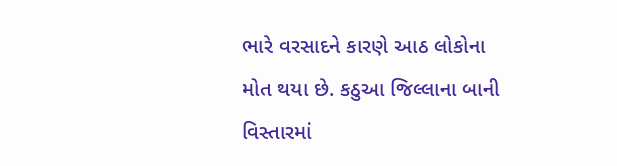ભારે વરસાદને કારણે આઠ લોકોના મોત થયા છે. કઠુઆ જિલ્લાના બાની વિસ્તારમાં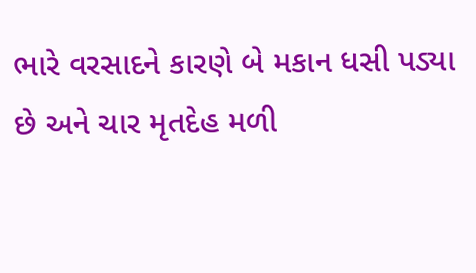ભારે વરસાદને કારણે બે મકાન ધસી પડ્યા છે અને ચાર મૃતદેહ મળી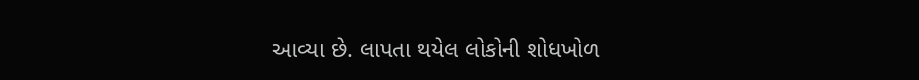આવ્યા છે. લાપતા થયેલ લોકોની શોધખોળ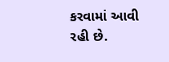કરવામાં આવી રહી છે.